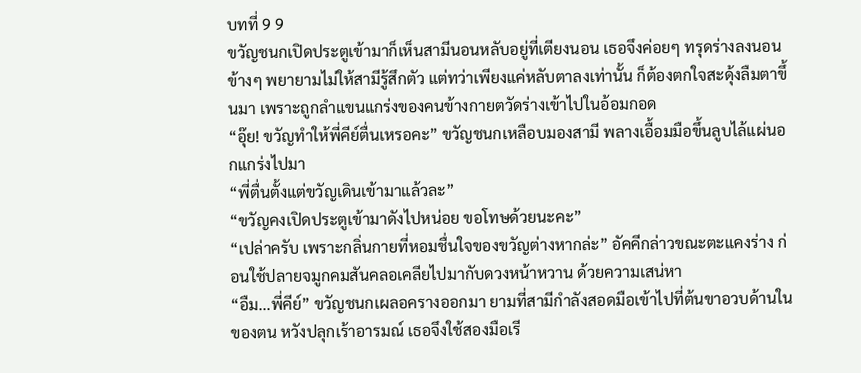บทที่ 9 9
ขวัญชนกเปิดประตูเข้ามาก็เห็นสามีนอนหลับอยู่ที่เตียงนอน เธอจึงค่อยๆ ทรุดร่างลงนอนข้างๆ พยายามไม่ให้สามีรู้สึกตัว แต่ทว่าเพียงแค่หลับตาลงเท่านั้น ก็ต้องตกใจสะดุ้งลืมตาขึ้นมา เพราะถูกลำแขนแกร่งของคนข้างกายตวัดร่างเข้าไปในอ้อมกอด
“อุ๊ย! ขวัญทำให้พี่คีย์ตื่นเหรอคะ” ขวัญชนกเหลือบมองสามี พลางเอื้อมมือขึ้นลูบไล้แผ่นอกแกร่งไปมา
“พี่ตื่นตั้งแต่ขวัญเดินเข้ามาแล้วละ”
“ขวัญคงเปิดประตูเข้ามาดังไปหน่อย ขอโทษด้วยนะคะ”
“เปล่าครับ เพราะกลิ่นกายที่หอมชื่นใจของขวัญต่างหากล่ะ” อัคคีกล่าวขณะตะแคงร่าง ก่อนใช้ปลายจมูกคมสันคลอเคลียไปมากับดวงหน้าหวาน ด้วยความเสน่หา
“อืม...พี่คีย์” ขวัญชนกเผลอครางออกมา ยามที่สามีกำลังสอดมือเข้าไปที่ต้นขาอวบด้านในของตน หวังปลุกเร้าอารมณ์ เธอจึงใช้สองมือเรี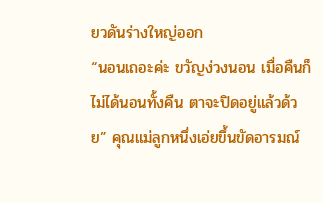ยวดันร่างใหญ่ออก
“นอนเถอะค่ะ ขวัญง่วงนอน เมื่อคืนก็ไม่ได้นอนทั้งคืน ตาจะปิดอยู่แล้วด้วย” คุณแม่ลูกหนึ่งเอ่ยขึ้นขัดอารมณ์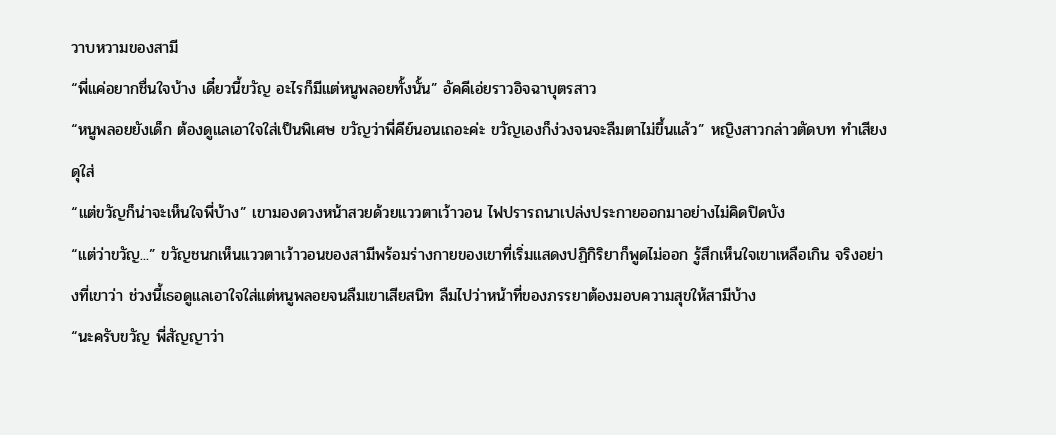วาบหวามของสามี
“พี่แค่อยากชื่นใจบ้าง เดี๋ยวนี้ขวัญ อะไรก็มีแต่หนูพลอยทั้งนั้น” อัคคีเอ่ยราวอิจฉาบุตรสาว
“หนูพลอยยังเด็ก ต้องดูแลเอาใจใส่เป็นพิเศษ ขวัญว่าพี่คีย์นอนเถอะค่ะ ขวัญเองก็ง่วงจนจะลืมตาไม่ขึ้นแล้ว” หญิงสาวกล่าวตัดบท ทำเสียงดุใส่
“แต่ขวัญก็น่าจะเห็นใจพี่บ้าง” เขามองดวงหน้าสวยด้วยแววตาเว้าวอน ไฟปรารถนาเปล่งประกายออกมาอย่างไม่คิดปิดบัง
“แต่ว่าขวัญ...” ขวัญชนกเห็นแววตาเว้าวอนของสามีพร้อมร่างกายของเขาที่เริ่มแสดงปฏิกิริยาก็พูดไม่ออก รู้สึกเห็นใจเขาเหลือเกิน จริงอย่างที่เขาว่า ช่วงนี้เธอดูแลเอาใจใส่แต่หนูพลอยจนลืมเขาเสียสนิท ลืมไปว่าหน้าที่ของภรรยาต้องมอบความสุขให้สามีบ้าง
“นะครับขวัญ พี่สัญญาว่า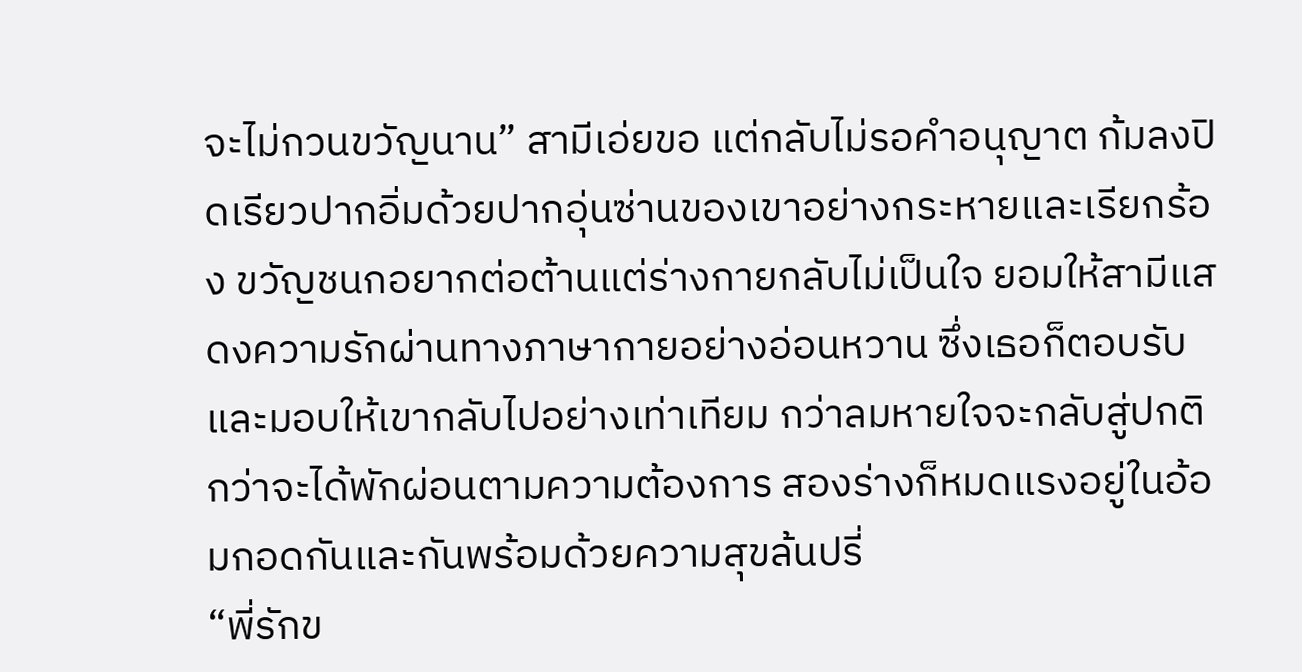จะไม่กวนขวัญนาน” สามีเอ่ยขอ แต่กลับไม่รอคำอนุญาต ก้มลงปิดเรียวปากอิ่มด้วยปากอุ่นซ่านของเขาอย่างกระหายและเรียกร้อง ขวัญชนกอยากต่อต้านแต่ร่างกายกลับไม่เป็นใจ ยอมให้สามีแสดงความรักผ่านทางภาษากายอย่างอ่อนหวาน ซึ่งเธอก็ตอบรับและมอบให้เขากลับไปอย่างเท่าเทียม กว่าลมหายใจจะกลับสู่ปกติ กว่าจะได้พักผ่อนตามความต้องการ สองร่างก็หมดแรงอยู่ในอ้อมกอดกันและกันพร้อมด้วยความสุขล้นปรี่
“พี่รักข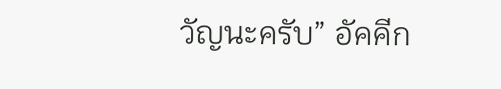วัญนะครับ” อัคคีก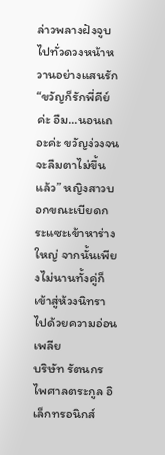ล่าวพลางฝังจูบไปทั่วดวงหน้าหวานอย่างแสนรัก
“ขวัญก็รักพี่คีย์ค่ะ อืม...นอนเถอะค่ะ ขวัญง่วงจนจะลืมตาไม่ขึ้นแล้ว” หญิงสาวบอกขณะเบียดกระแซะเข้าหาร่างใหญ่ จากนั้นเพียงไม่นานทั้งคู่ก็เข้าสู่ห้วงนิทราไปด้วยความอ่อนเพลีย
บริษัท รัตนกรไพศาลตระกูล อิเล็กทรอนิกส์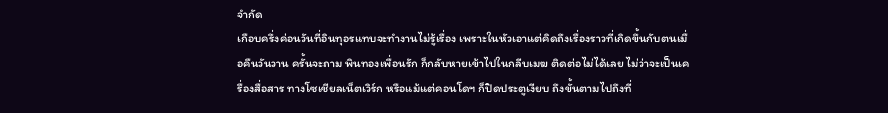จำกัด
เกือบครึ่งค่อนวันที่อินทุอรแทบจะทำงานไม่รู้เรื่อง เพราะในหัวเอาแต่คิดถึงเรื่องราวที่เกิดขึ้นกับตนเมื่อคืนวันวาน ครั้นจะถาม พินทองเพื่อนรัก ก็กลับหายเข้าไปในกลีบเมฆ ติดต่อไม่ได้เลย ไม่ว่าจะเป็นเครื่องสื่อสาร ทางโซเชียลเน็ตเวิร์ก หรือแม้แต่คอนโดฯ ก็ปิดประตูเงียบ ถึงขั้นตามไปถึงที่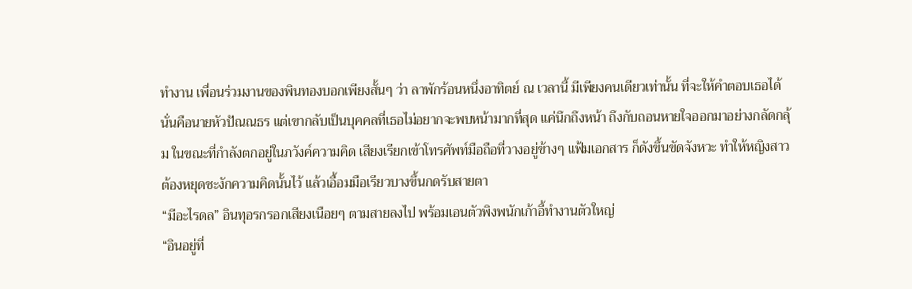ทำงาน เพื่อนร่วมงานของพินทองบอกเพียงสั้นๆ ว่า ลาพักร้อนหนึ่งอาทิตย์ ณ เวลานี้ มีเพียงคนเดียวเท่านั้น ที่จะให้คำตอบเธอได้ นั่นคือนายหัวปัณณธร แต่เขากลับเป็นบุคคลที่เธอไม่อยากจะพบหน้ามากที่สุด แค่นึกถึงหน้า ถึงกับถอนหายใจออกมาอย่างกลัดกลุ้ม ในขณะที่กำลังตกอยู่ในภวังค์ความคิด เสียงเรียกเข้าโทรศัพท์มือถือที่วางอยู่ข้างๆ แฟ้มเอกสาร ก็ดังขึ้นขัดจังหวะ ทำให้หญิงสาวต้องหยุดชะงักความคิดนั้นไว้ แล้วเอื้อมมือเรียวบางขึ้นกดรับสายตา
“มีอะไรดล” อินทุอรกรอกเสียงเนือยๆ ตามสายลงไป พร้อมเอนตัวพิงพนักเก้าอี้ทำงานตัวใหญ่
“อินอยู่ที่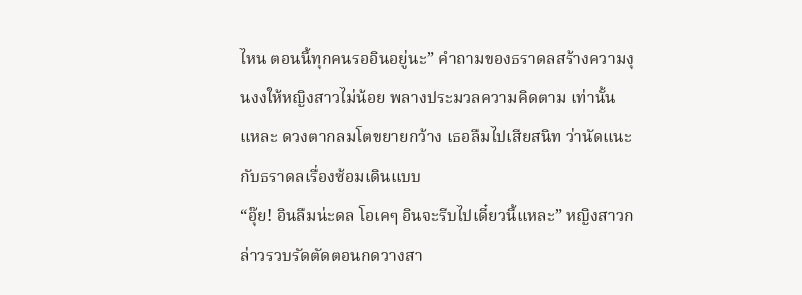ไหน ตอนนี้ทุกคนรออินอยู่นะ” คำถามของธราดลสร้างความงุนงงให้หญิงสาวไม่น้อย พลางประมวลความคิดตาม เท่านั้นแหละ ดวงตากลมโตขยายกว้าง เธอลืมไปเสียสนิท ว่านัดแนะกับธราดลเรื่องซ้อมเดินแบบ
“อุ๊ย! อินลืมน่ะดล โอเคๆ อินจะรีบไปเดี๋ยวนี้แหละ” หญิงสาวกล่าวรวบรัดตัดตอนกดวางสา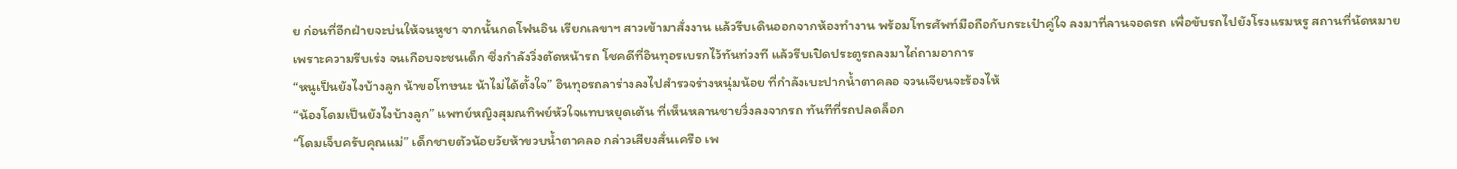ย ก่อนที่อีกฝ่ายจะบ่นให้จนหูชา จากนั้นกดโฟนอิน เรียกเลขาฯ สาวเข้ามาสั่งงาน แล้วรีบเดินออกจากห้องทำงาน พร้อมโทรศัพท์มือถือกับกระเป๋าคู่ใจ ลงมาที่ลานจอดรถ เพื่อขับรถไปยังโรงแรมหรู สถานที่นัดหมาย
เพราะความรีบเร่ง จนเกือบจะชนเด็ก ซึ่งกำลังวิ่งตัดหน้ารถ โชคดีที่อินทุอรเบรกไว้ทันท่วงที แล้วรีบเปิดประตูรถลงมาไถ่ถามอาการ
“หนูเป็นยังไงบ้างลูก น้าขอโทษนะ น้าไม่ได้ตั้งใจ” อินทุอรถลาร่างลงไปสำรวจร่างหนุ่มน้อย ที่กำลังเบะปากน้ำตาคลอ จวนเจียนจะร้องไห้
“น้องโดมเป็นยังไงบ้างลูก” แพทย์หญิงสุมณทิพย์หัวใจแทบหยุดเต้น ที่เห็นหลานชายวิ่งลงจากรถ ทันทีที่รถปลดล็อก
“โดมเจ็บครับคุณแม่” เด็กชายตัวน้อยวัยห้าขวบน้ำตาคลอ กล่าวเสียงสั่นเครือ เพ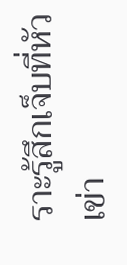ราะรู้สึกเจ็บที่หัวเข่า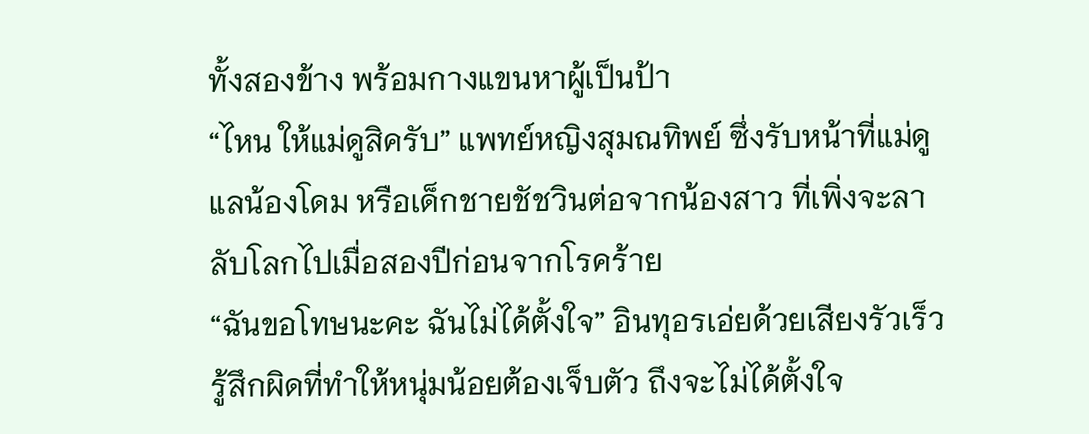ทั้งสองข้าง พร้อมกางแขนหาผู้เป็นป้า
“ไหน ให้แม่ดูสิครับ” แพทย์หญิงสุมณทิพย์ ซึ่งรับหน้าที่แม่ดูแลน้องโดม หรือเด็กชายชัชวินต่อจากน้องสาว ที่เพิ่งจะลาลับโลกไปเมื่อสองปีก่อนจากโรคร้าย
“ฉันขอโทษนะคะ ฉันไม่ได้ตั้งใจ” อินทุอรเอ่ยด้วยเสียงรัวเร็ว รู้สึกผิดที่ทำให้หนุ่มน้อยต้องเจ็บตัว ถึงจะไม่ได้ตั้งใจ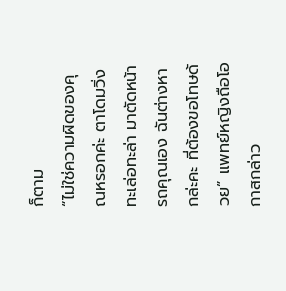ก็ตาม
“ไม่ใช่ความผิดของคุณหรอกค่ะ ตาโดมวิ่งทะเล่อทะล่า มาตัดหน้ารถคุณเอง ฉันต่างหากล่ะคะ ที่ต้องขอโทษด้วย” แพทย์หญิงถือโอกาสกล่าว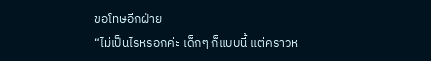ขอโทษอีกฝ่าย
“ไม่เป็นไรหรอกค่ะ เด็กๆ ก็แบบนี้ แต่คราวห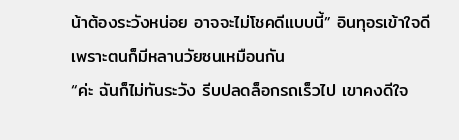น้าต้องระวังหน่อย อาจจะไม่โชคดีแบบนี้” อินทุอรเข้าใจดี เพราะตนก็มีหลานวัยซนเหมือนกัน
“ค่ะ ฉันก็ไม่ทันระวัง รีบปลดล็อกรถเร็วไป เขาคงดีใจ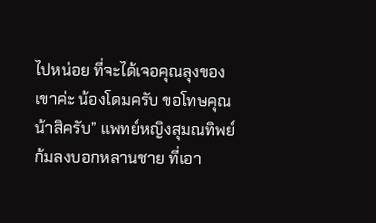ไปหน่อย ที่จะได้เจอคุณลุงของเขาค่ะ น้องโดมครับ ขอโทษคุณน้าสิครับ” แพทย์หญิงสุมณทิพย์ก้มลงบอกหลานชาย ที่เอา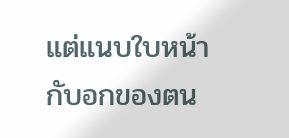แต่แนบใบหน้ากับอกของตน